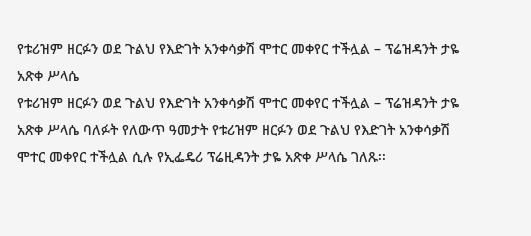የቱሪዝም ዘርፉን ወደ ጉልህ የእድገት አንቀሳቃሽ ሞተር መቀየር ተችሏል – ፕሬዝዳንት ታዬ አጽቀ ሥላሴ
የቱሪዝም ዘርፉን ወደ ጉልህ የእድገት አንቀሳቃሽ ሞተር መቀየር ተችሏል – ፕሬዝዳንት ታዬ አጽቀ ሥላሴ ባለፉት የለውጥ ዓመታት የቱሪዝም ዘርፉን ወደ ጉልህ የእድገት አንቀሳቃሽ ሞተር መቀየር ተችሏል ሲሉ የኢፌዴሪ ፕሬዚዳንት ታዬ አጽቀ ሥላሴ ገለጹ፡፡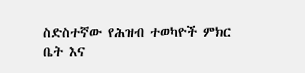ስድስተኛው የሕዝብ ተወካዮች ምክር ቤት እና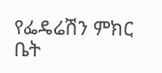የፌዴሬሽን ምክር ቤት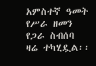አምስተኛ ዓመት የሥራ ዘመን የጋራ ስብሰባ ዛሬ ተካሂዷል፡፡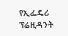የኢፌዴሪ ፕሬዚዳንት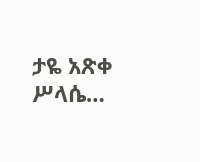ታዬ አጽቀ ሥላሴ…